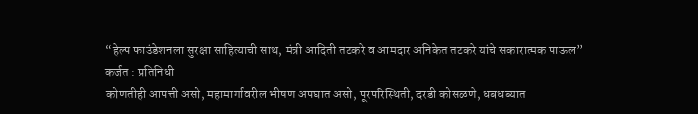“हेल्प फाउंडेशनला सुरक्षा साहित्याची साथ, मंत्री आदिती तटकरे व आमदार अनिकेत तटकरे यांचे सकारात्मक पाऊल”
कर्जत : प्रतिनिधी
कोणतीही आपत्ती असो, महामार्गावरील भीषण अपघात असो, पूरपरिस्थिती, दरडी कोसळणे, धबधब्यात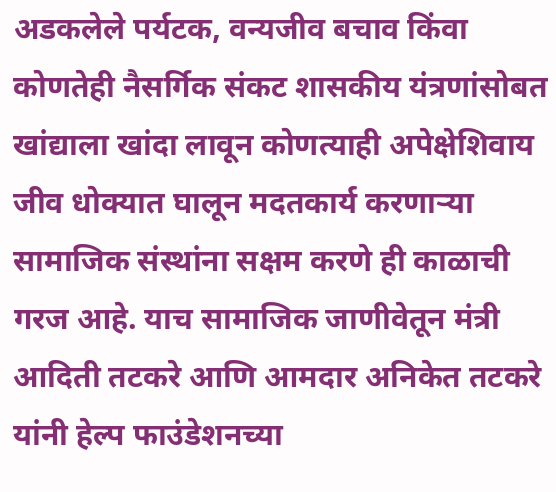अडकलेले पर्यटक, वन्यजीव बचाव किंवा कोणतेही नैसर्गिक संकट शासकीय यंत्रणांसोबत खांद्याला खांदा लावून कोणत्याही अपेक्षेशिवाय जीव धोक्यात घालून मदतकार्य करणाऱ्या सामाजिक संस्थांना सक्षम करणे ही काळाची गरज आहे. याच सामाजिक जाणीवेतून मंत्री आदिती तटकरे आणि आमदार अनिकेत तटकरे यांनी हेल्प फाउंडेशनच्या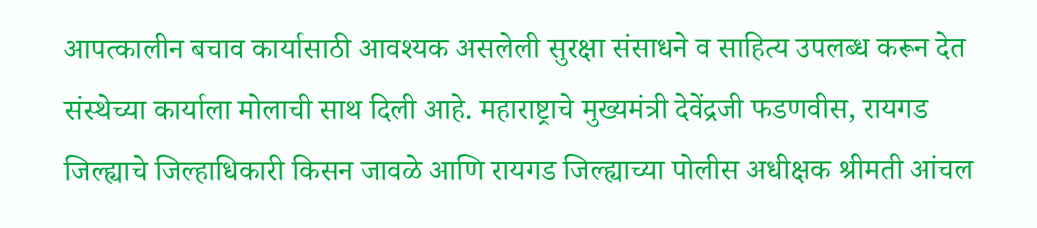आपत्कालीन बचाव कार्यासाठी आवश्यक असलेली सुरक्षा संसाधने व साहित्य उपलब्ध करून देत संस्थेच्या कार्याला मोलाची साथ दिली आहे. महाराष्ट्राचे मुख्यमंत्री देवेंद्रजी फडणवीस, रायगड जिल्ह्याचे जिल्हाधिकारी किसन जावळे आणि रायगड जिल्ह्याच्या पोलीस अधीक्षक श्रीमती आंचल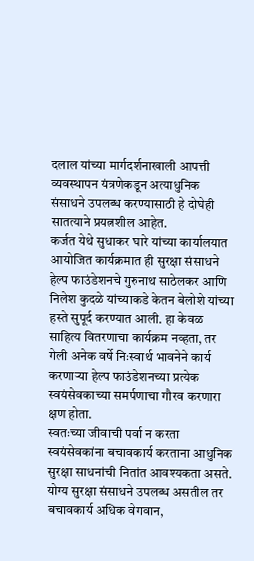दलाल यांच्या मार्गदर्शनाखाली आपत्ती व्यवस्थापन यंत्रणेकडून अत्याधुनिक संसाधने उपलब्ध करण्यासाठी हे दोघेही सातत्याने प्रयत्नशील आहेत.
कर्जत येथे सुधाकर घारे यांच्या कार्यालयात आयोजित कार्यक्रमात ही सुरक्षा संसाधने हेल्प फाउंडेशनचे गुरुनाथ साठेलकर आणि निलेश कुदळे यांच्याकडे केतन बेलोशे यांच्या हस्ते सुपूर्द करण्यात आली. हा केवळ साहित्य वितरणाचा कार्यक्रम नव्हता, तर गेली अनेक वर्षे निःस्वार्थ भावनेने कार्य करणाऱ्या हेल्प फाउंडेशनच्या प्रत्येक स्वयंसेवकाच्या समर्पणाचा गौरव करणारा क्षण होता.
स्वतःच्या जीवाची पर्वा न करता स्वयंसेवकांना बचावकार्य करताना आधुनिक सुरक्षा साधनांची नितांत आवश्यकता असते. योग्य सुरक्षा संसाधने उपलब्ध असतील तर बचावकार्य अधिक वेगवान,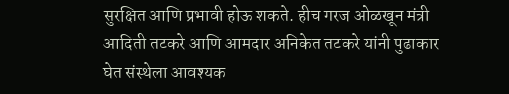सुरक्षित आणि प्रभावी होऊ शकते. हीच गरज ओळखून मंत्री आदिती तटकरे आणि आमदार अनिकेत तटकरे यांनी पुढाकार घेत संस्थेला आवश्यक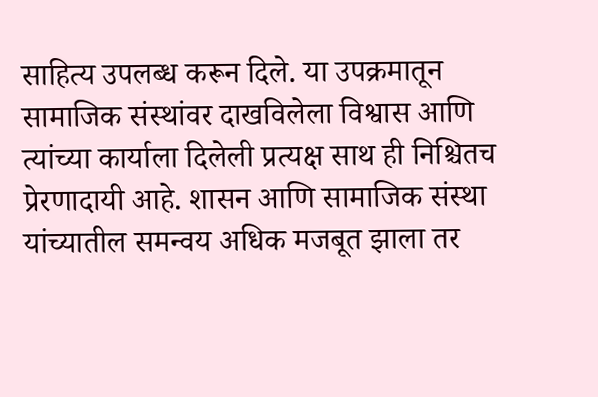साहित्य उपलब्ध करून दिले. या उपक्रमातून सामाजिक संस्थांवर दाखविलेला विश्वास आणि त्यांच्या कार्याला दिलेली प्रत्यक्ष साथ ही निश्चितच प्रेरणादायी आहे. शासन आणि सामाजिक संस्था यांच्यातील समन्वय अधिक मजबूत झाला तर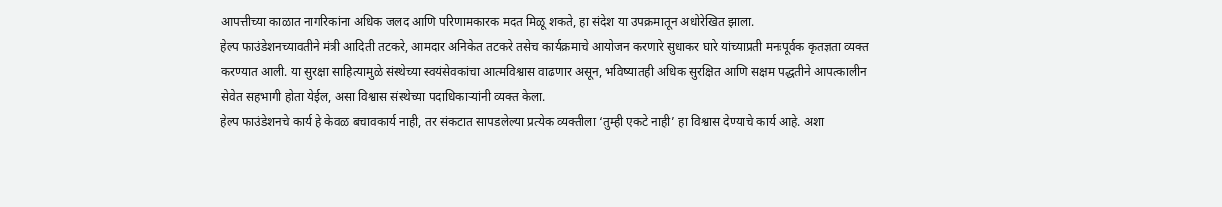आपत्तीच्या काळात नागरिकांना अधिक जलद आणि परिणामकारक मदत मिळू शकते, हा संदेश या उपक्रमातून अधोरेखित झाला.
हेल्प फाउंडेशनच्यावतीने मंत्री आदिती तटकरे, आमदार अनिकेत तटकरे तसेच कार्यक्रमाचे आयोजन करणारे सुधाकर घारे यांच्याप्रती मनःपूर्वक कृतज्ञता व्यक्त करण्यात आली. या सुरक्षा साहित्यामुळे संस्थेच्या स्वयंसेवकांचा आत्मविश्वास वाढणार असून, भविष्यातही अधिक सुरक्षित आणि सक्षम पद्धतीने आपत्कालीन सेवेत सहभागी होता येईल, असा विश्वास संस्थेच्या पदाधिकाऱ्यांनी व्यक्त केला.
हेल्प फाउंडेशनचे कार्य हे केवळ बचावकार्य नाही, तर संकटात सापडलेल्या प्रत्येक व्यक्तीला ‘तुम्ही एकटे नाही’ हा विश्वास देण्याचे कार्य आहे. अशा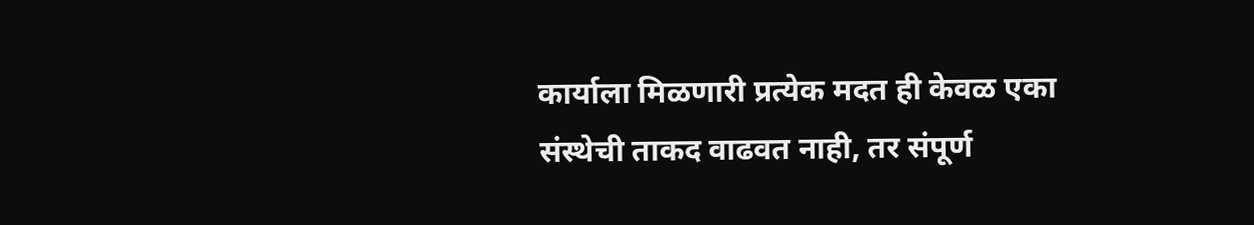कार्याला मिळणारी प्रत्येक मदत ही केवळ एका संस्थेची ताकद वाढवत नाही, तर संपूर्ण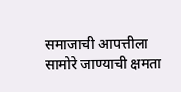समाजाची आपत्तीला सामोरे जाण्याची क्षमता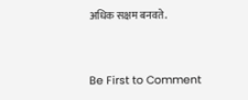अधिक सक्षम बनवते.


Be First to Comment